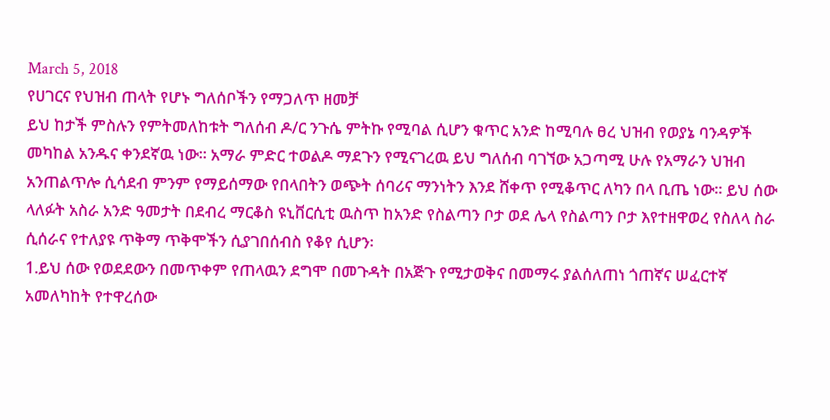March 5, 2018
የሀገርና የህዝብ ጠላት የሆኑ ግለሰቦችን የማጋለጥ ዘመቻ
ይህ ከታች ምስሉን የምትመለከቱት ግለሰብ ዶ/ር ንጉሴ ምትኩ የሚባል ሲሆን ቁጥር አንድ ከሚባሉ ፀረ ህዝብ የወያኔ ባንዳዎች መካከል አንዱና ቀንደኛዉ ነው፡፡ አማራ ምድር ተወልዶ ማደጉን የሚናገረዉ ይህ ግለሰብ ባገኘው አጋጣሚ ሁሉ የአማራን ህዝብ አንጠልጥሎ ሲሳደብ ምንም የማይሰማው የበላበትን ወጭት ሰባሪና ማንነትን እንደ ሸቀጥ የሚቆጥር ለካን በላ ቢጤ ነው፡፡ ይህ ሰው ላለፉት አስራ አንድ ዓመታት በደብረ ማርቆስ ዩኒቨርሲቲ ዉስጥ ከአንድ የስልጣን ቦታ ወደ ሌላ የስልጣን ቦታ እየተዘዋወረ የስለላ ስራ ሲሰራና የተለያዩ ጥቅማ ጥቅሞችን ሲያገበሰብስ የቆየ ሲሆን፡
1.ይህ ሰው የወደደውን በመጥቀም የጠላዉን ደግሞ በመጉዳት በአጅጉ የሚታወቅና በመማሩ ያልሰለጠነ ጎጠኛና ሠፈርተኛ አመለካከት የተዋረሰው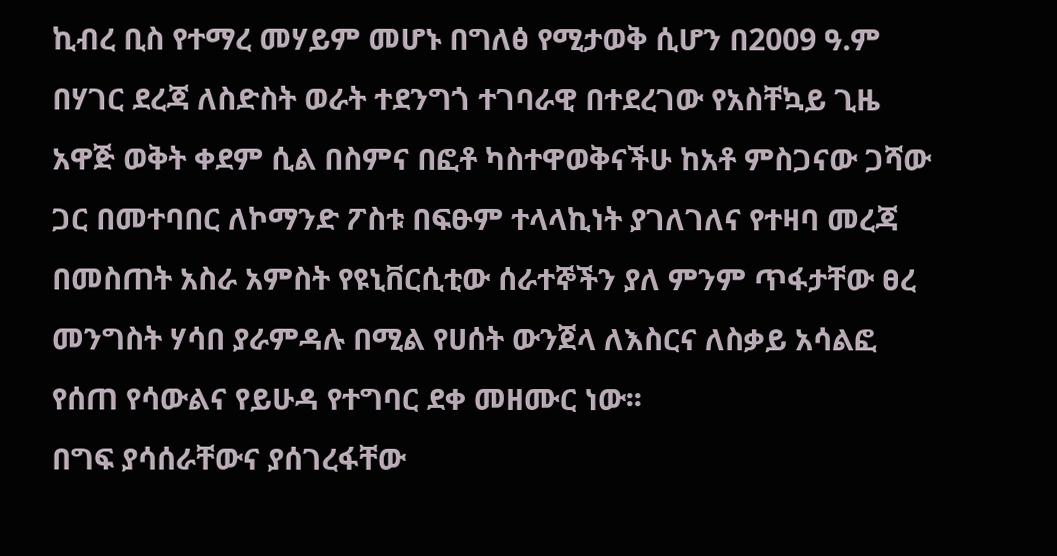ኪብረ ቢስ የተማረ መሃይም መሆኑ በግለፅ የሚታወቅ ሲሆን በ2009 ዓ.ም በሃገር ደረጃ ለስድስት ወራት ተደንግጎ ተገባራዊ በተደረገው የአስቸኳይ ጊዜ አዋጅ ወቅት ቀደም ሲል በስምና በፎቶ ካስተዋወቅናችሁ ከአቶ ምስጋናው ጋሻው ጋር በመተባበር ለኮማንድ ፖስቱ በፍፁም ተላላኪነት ያገለገለና የተዛባ መረጃ በመስጠት አስራ አምስት የዩኒቨርሲቲው ሰራተኞችን ያለ ምንም ጥፋታቸው ፀረ መንግስት ሃሳበ ያራምዳሉ በሚል የሀሰት ውንጀላ ለእስርና ለስቃይ አሳልፎ የሰጠ የሳውልና የይሁዳ የተግባር ደቀ መዘሙር ነው፡፡
በግፍ ያሳሰራቸውና ያሰገረፋቸው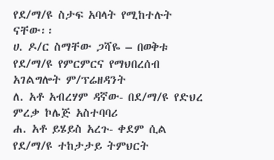የደ/ማ/ዩ ስታፍ አባላት የሚከተሉት ናቸው፡፡
ሀ. ዶ/ር ስማቸው ጋሻዬ – በወቅቱ የደ/ማ/ዩ የምርምርና የማህበረሰብ አገልግሎት ም/ፕሬዘዳንት
ለ. አቶ አብረሃም ዳኛው- በደ/ማ/ዩ የድህረ ምረቃ ኮሌጅ አስተባባሪ
ሐ. አቶ ይሄይስ አረጉ- ቀደም ሲል የደ/ማ/ዩ ተከታታይ ትምህርት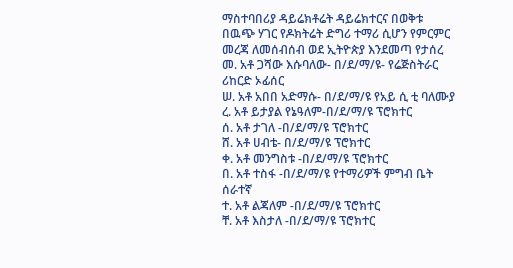ማስተባበሪያ ዳይሬክቶሬት ዳይሬክተርና በወቅቱ በዉጭ ሃገር የዶክትሬት ድግሪ ተማሪ ሲሆን የምርምር መረጃ ለመሰብሰብ ወደ ኢትዮጵያ እንደመጣ የታሰረ
መ. አቶ ጋሻው እሱባለው- በ/ደ/ማ/ዩ- የሬጅስትራር ሪከርድ ኦፊሰር
ሠ. አቶ አበበ አድማሱ- በ/ደ/ማ/ዩ የአይ ሲ ቲ ባለሙያ
ረ. አቶ ይታያል የኔዓለም-በ/ደ/ማ/ዩ ፕሮክተር
ሰ. አቶ ታገለ -በ/ደ/ማ/ዩ ፕሮክተር
ሸ. አቶ ሀብቴ- በ/ደ/ማ/ዩ ፕሮክተር
ቀ. አቶ መንግስቱ -በ/ደ/ማ/ዩ ፕሮክተር
በ. አቶ ተስፋ -በ/ደ/ማ/ዩ የተማሪዎች ምግብ ቤት ሰራተኛ
ተ. አቶ ልጃለም -በ/ደ/ማ/ዩ ፕሮክተር
ቸ. አቶ እስታለ -በ/ደ/ማ/ዩ ፕሮክተር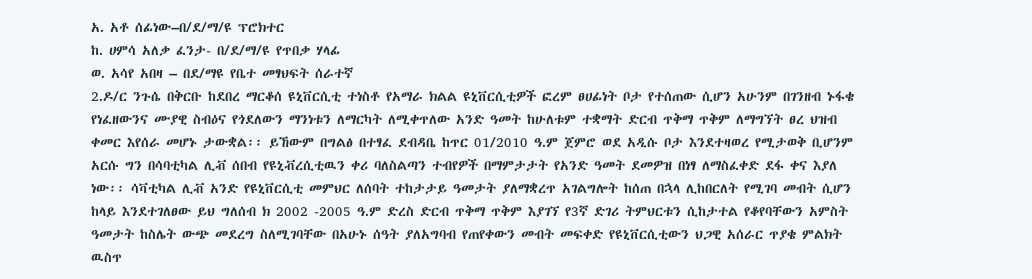አ. አቶ ሰፊነው–በ/ደ/ማ/ዩ ፕሮክተር
ከ. ሀምሳ አለቃ ፈንታ- በ/ደ/ማ/ዩ የጥበቃ ሃላፊ
ወ. አሳየ አበዛ – በደ/ማዩ የቤተ መፃህፍት ሰራተኛ
2.ዶ/ር ንጉሴ በቅርቡ ከደበረ ማርቆሰ ዩኒቨርሲቲ ተነስቶ የአማራ ክልል ዩኒቨርሲቲዎች ፎረም ፀሀፊነት ቦታ የተሰጠው ሲሆን አሁንም በገንዘብ ኑፋቄ የነፈዘውንና ሙያዊ ስብዕና የጎደለውን ማንነቱን ለማርካት ለሚቀጥለው አንድ ዓመት ከሁለቱም ተቋማት ድርብ ጥቅማ ጥቅም ለማግኘት ፀረ ህዝብ ቀመር እየሰራ መሆኑ ታውቋል፡፡ ይኸውም በግልፅ በተፃፈ ደብዳቤ ከጥር 01/2010 ዓ.ም ጀምሮ ወደ አዲሱ ቦታ እንደተዛወረ የሚታወቅ ቢሆንም አርሱ ግን በሳባቲካል ሊቭ ሰበብ የዩኒቭረሲቲዉን ቀሪ ባለስልጣን ተብየዎች በማምታታት የአንድ ዓመት ደመዎዝ በነፃ ለማስፈቀድ ደፋ ቀና እያለ ነው፡፡ ሳቫቲካል ሊቭ አንድ የዩኒቨርሲቲ መምህር ለሰባት ተከታታይ ዓመታት ያለማቋረጥ አገልግሎት ከሰጠ በኋላ ሊከበርለት የሚገባ መብት ሲሆን ከላይ እንደተገለፀው ይህ ግለሰብ ክ 2002 -2005 ዓ.ም ድረስ ድርብ ጥቅማ ጥቅም እያገኘ የ3ኛ ድገሪ ትምህርቱን ሲከታተል የቆየባቸውን አምስት ዓመታት ከስሌት ውጭ መደረግ ስለሚገባቸው በአሁኑ ሰዓት ያለአግባብ የጠየቀውን መብት መፍቀድ የዩኒቨርሲቲውን ህጋዊ አሰራር ጥያቄ ምልክት ዉስጥ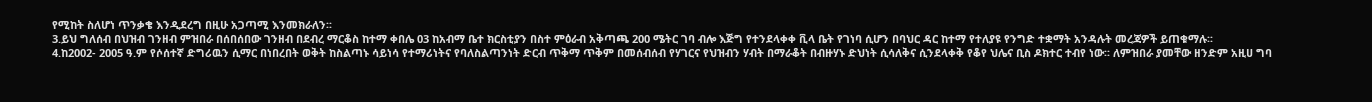የሚከት ስለሆነ ጥንቃቄ እንዲደረግ በዚሁ አጋጣሚ እንመክራለን፡፡
3.ይህ ግለሰብ በህዝብ ገንዘብ ምዝበራ በሰበሰበው ገንዘብ በደብረ ማርቆስ ከተማ ቀበሌ 03 ከአብማ ቤተ ክርስቲያን በስተ ምዕራብ አቅጣጫ 200 ሜትር ገባ ብሎ እጅግ የተንደላቀቀ ቪላ ቤት የገነባ ሲሆን በባህር ዳር ከተማ የተለያዩ የንግድ ተቋማት አንዳሉት መረጃዎች ይጠቁማሉ፡፡
4.ከ2002- 2005 ዓ.ም የሶሰተኛ ድግሪዉን ሲማር በነበረበት ወቅት ከስልጣኑ ሳይነሳ የተማሪነትና የባለስልጣንነት ድርብ ጥቅማ ጥቅም በመሰብሰብ የሃገርና የህዝብን ሃብት በማራቆት በብዙሃኑ ድህነት ሲሳለቅና ሲንደላቀቅ የቆየ ህሌና ቢስ ዶክተር ተብየ ነው፡፡ ለምዝበራ ያመቸው ዘንድም አዚሀ ግባ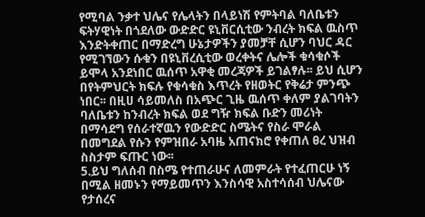የሚባል ንቃተ ህሌና የሌላትን በላይነሽ የምትባል ባለቤቱን ፍትሃዊነት በጎደለው ውድድር ዩኒቨርሲቲው ንብረት ክፍል ዉስጥ እንድትቀጠር በማድረግ ሁኔታዎችን ያመቻቸ ሲሆን ባህር ዳር የሚገኘውን ሱቁን በዩኒቨረሲቲው ወረቀትና ሌሎች ቁሳቁሶች ይሞላ አንደነበር ዉሰጥ አዋቂ መረጃዎች ይገልፃሉ፡፡ ይህ ሲሆን በየትምህርት ክፍሉ የቁሳቁስ እጥረት የዘወትር የቅሬታ ምንጭ ነበር፡፡ በዚሀ ሳይመለስ በአጭር ጊዜ ዉሰጥ ቀለም ያልገባትን ባለቤቱን ከንብረት ክፍል ወደ ግዥ ክፍል ቡድን መሪነት በማሳደግ የሰራተኛዉን የውድድር ስሜትና የስራ ሞራል በመግደል የሱን የምዝበራ አባዜ አጠናክሮ የቀጠለ ፀረ ህዝብ ስስታም ፍጡር ነው፡፡
5.ይህ ግለሰብ በስሜ የተጠራሁና ለመምራት የተፈጠርሁ ነኝ በሚል ዘመኑን የማይመጥን እንስሳዊ አስተሳሰብ ህሌናው የታሰረና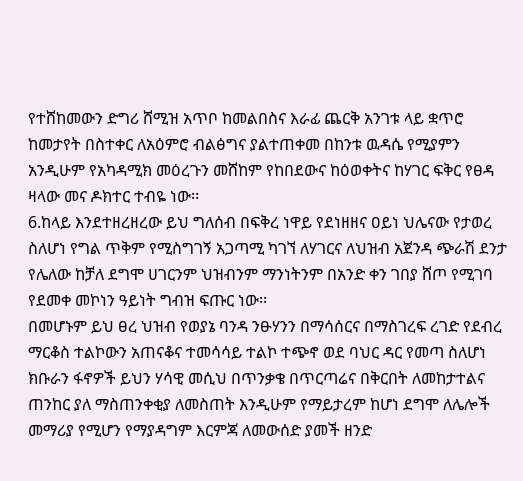የተሸከመውን ድግሪ ሸሚዝ አጥቦ ከመልበስና እራፊ ጨርቅ አንገቱ ላይ ቋጥሮ ከመታየት በስተቀር ለአዕምሮ ብልፅግና ያልተጠቀመ በከንቱ ዉዳሴ የሚያምን አንዲሁም የአካዳሚክ መዕረጉን መሸከም የከበደውና ከዕወቀትና ከሃገር ፍቅር የፀዳ ዛላው መና ዶክተር ተብዬ ነው፡፡
6.ከላይ እንደተዘረዘረው ይህ ግለሰብ በፍቅረ ነዋይ የደነዘዘና ዐይነ ህሌናው የታወረ ስለሆነ የግል ጥቅም የሚስግገኝ አጋጣሚ ካገኘ ለሃገርና ለህዝብ አጀንዳ ጭራሽ ደንታ የሌለው ከቻለ ደግሞ ሀገርንም ህዝብንም ማንነትንም በአንድ ቀን ገበያ ሸጦ የሚገባ የደመቀ መኮነን ዓይነት ግብዝ ፍጡር ነው፡፡
በመሆኑም ይህ ፀረ ህዝብ የወያኔ ባንዳ ንፁሃንን በማሳሰርና በማስገረፍ ረገድ የደብረ ማርቆስ ተልኮውን አጠናቆና ተመሳሳይ ተልኮ ተጭኖ ወደ ባህር ዳር የመጣ ስለሆነ ክቡራን ፋኖዎች ይህን ሃሳዊ መሲህ በጥንቃቄ በጥርጣሬና በቅርበት ለመከታተልና ጠንከር ያለ ማስጠንቀቂያ ለመስጠት እንዲሁም የማይታረም ከሆነ ደግሞ ለሌሎች መማሪያ የሚሆን የማያዳግም እርምጃ ለመውሰድ ያመች ዘንድ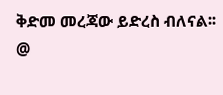ቅድመ መረጃው ይድረስ ብለናል፡፡
@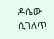ዶሴው ሲገለጥ